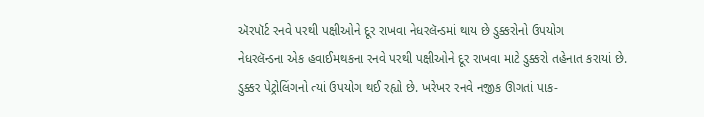ઍરપૉર્ટ રનવે પરથી પક્ષીઓને દૂર રાખવા નેધરલૅન્ડમાં થાય છે ડુક્કરોનો ઉપયોગ
નેધરલૅન્ડના એક હવાઈમથકના રનવે પરથી પક્ષીઓને દૂર રાખવા માટે ડુક્કરો તહેનાત કરાયાં છે.
ડુક્કર પેટ્રોલિંગનો ત્યાં ઉપયોગ થઈ રહ્યો છે. ખરેખર રનવે નજીક ઊગતાં પાક-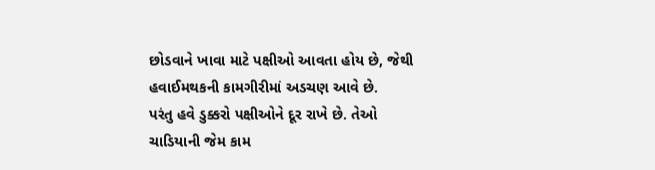છોડવાને ખાવા માટે પક્ષીઓ આવતા હોય છે, જેથી હવાઈમથકની કામગીરીમાં અડચણ આવે છે.
પરંતુ હવે ડુક્કરો પક્ષીઓને દૂર રાખે છે. તેઓ ચાડિયાની જેમ કામ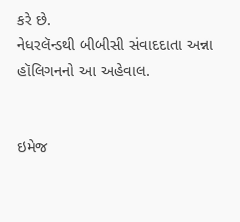કરે છે.
નેધરલૅન્ડથી બીબીસી સંવાદદાતા અન્ના હૉલિગનનો આ અહેવાલ.


ઇમેજ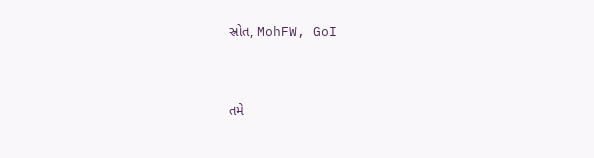સ્રોત, MohFW, GoI


તમે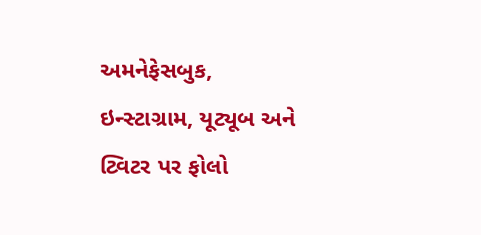અમનેફેસબુક, ઇન્સ્ટાગ્રામ, યૂટ્યૂબ અને ટ્વિટર પર ફોલો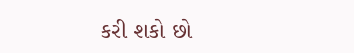કરી શકો છો